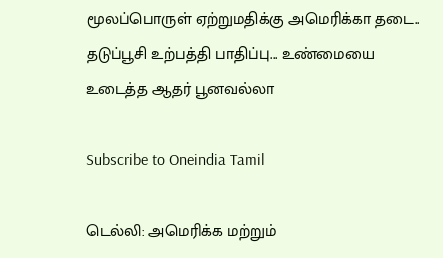மூலப்பொருள் ஏற்றுமதிக்கு அமெரிக்கா தடை.. தடுப்பூசி உற்பத்தி பாதிப்பு... உண்மையை உடைத்த ஆதர் பூனவல்லா

Subscribe to Oneindia Tamil

டெல்லி: அமெரிக்க மற்றும்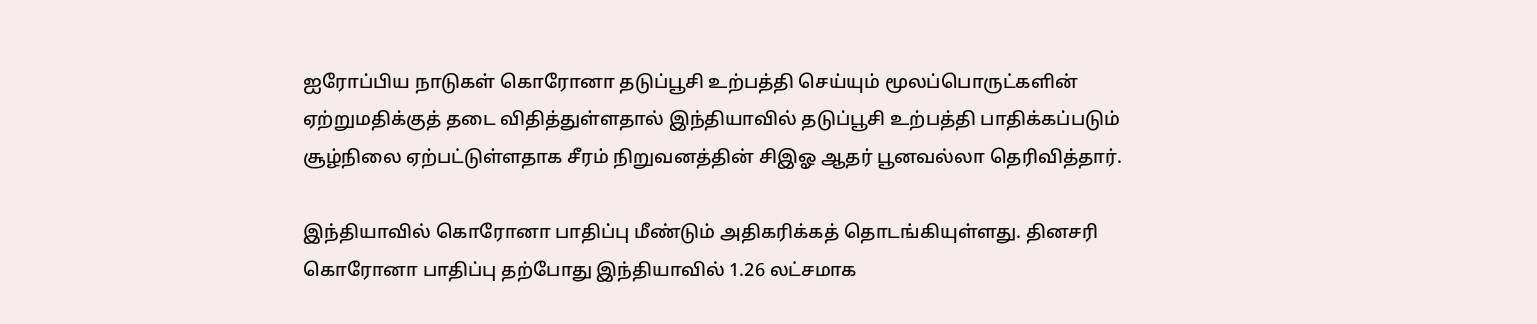ஐரோப்பிய நாடுகள் கொரோனா தடுப்பூசி உற்பத்தி செய்யும் மூலப்பொருட்களின் ஏற்றுமதிக்குத் தடை விதித்துள்ளதால் இந்தியாவில் தடுப்பூசி உற்பத்தி பாதிக்கப்படும் சூழ்நிலை ஏற்பட்டுள்ளதாக சீரம் நிறுவனத்தின் சிஇஓ ஆதர் பூனவல்லா தெரிவித்தார்.

இந்தியாவில் கொரோனா பாதிப்பு மீண்டும் அதிகரிக்கத் தொடங்கியுள்ளது. தினசரி கொரோனா பாதிப்பு தற்போது இந்தியாவில் 1.26 லட்சமாக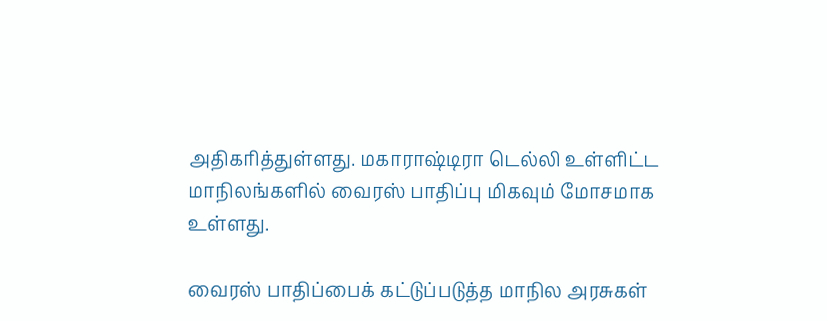அதிகரித்துள்ளது. மகாராஷ்டிரா டெல்லி உள்ளிட்ட மாநிலங்களில் வைரஸ் பாதிப்பு மிகவும் மோசமாக உள்ளது.

வைரஸ் பாதிப்பைக் கட்டுப்படுத்த மாநில அரசுகள்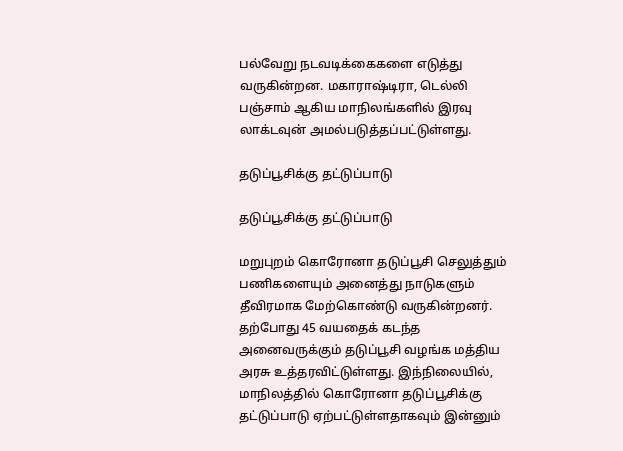பல்வேறு நடவடிக்கைகளை எடுத்து வருகின்றன. மகாராஷ்டிரா, டெல்லி பஞ்சாம் ஆகிய மாநிலங்களில் இரவு லாக்டவுன் அமல்படுத்தப்பட்டுள்ளது.

தடுப்பூசிக்கு தட்டுப்பாடு

தடுப்பூசிக்கு தட்டுப்பாடு

மறுபுறம் கொரோனா தடுப்பூசி செலுத்தும் பணிகளையும் அனைத்து நாடுகளும் தீவிரமாக மேற்கொண்டு வருகின்றனர். தற்போது 45 வயதைக் கடந்த அனைவருக்கும் தடுப்பூசி வழங்க மத்திய அரசு உத்தரவிட்டுள்ளது. இந்நிலையில், மாநிலத்தில் கொரோனா தடுப்பூசிக்கு தட்டுப்பாடு ஏற்பட்டுள்ளதாகவும் இன்னும்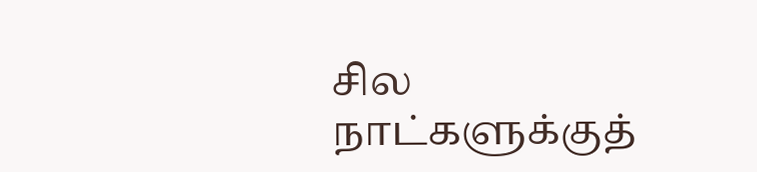சில நாட்களுக்குத்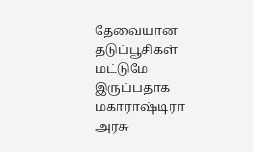தேவையான தடுப்பூசிகள் மட்டுமே இருப்பதாக மகாராஷ்டிரா அரசு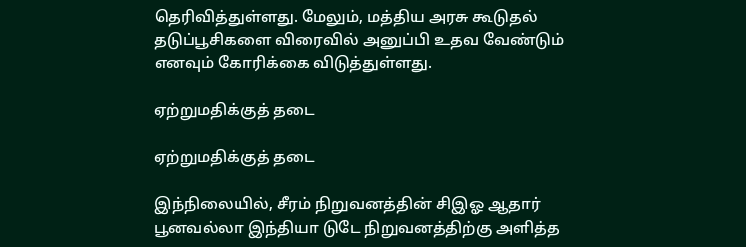தெரிவித்துள்ளது. மேலும், மத்திய அரசு கூடுதல் தடுப்பூசிகளை விரைவில் அனுப்பி உதவ வேண்டும் எனவும் கோரிக்கை விடுத்துள்ளது.

ஏற்றுமதிக்குத் தடை

ஏற்றுமதிக்குத் தடை

இந்நிலையில், சீரம் நிறுவனத்தின் சிஇஓ ஆதார் பூனவல்லா இந்தியா டுடே நிறுவனத்திற்கு அளித்த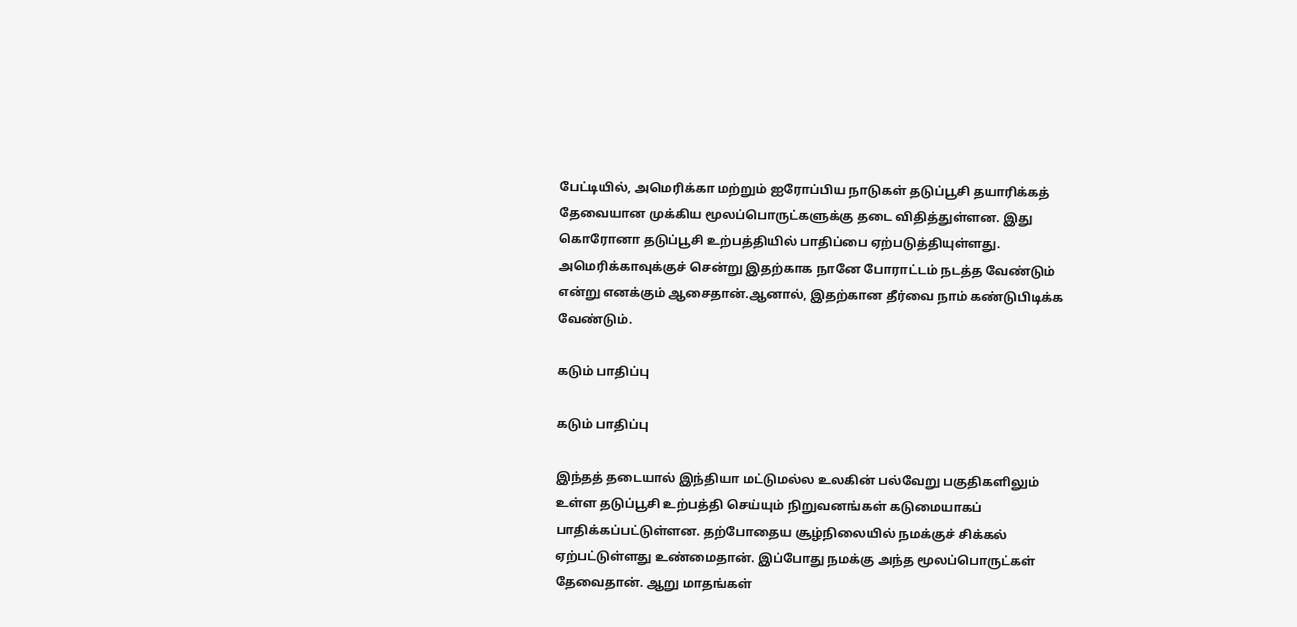பேட்டியில், அமெரிக்கா மற்றும் ஐரோப்பிய நாடுகள் தடுப்பூசி தயாரிக்கத் தேவையான முக்கிய மூலப்பொருட்களுக்கு தடை விதித்துள்ளன. இது கொரோனா தடுப்பூசி உற்பத்தியில் பாதிப்பை ஏற்படுத்தியுள்ளது. அமெரிக்காவுக்குச் சென்று இதற்காக நானே போராட்டம் நடத்த வேண்டும் என்று எனக்கும் ஆசைதான்.ஆனால், இதற்கான தீர்வை நாம் கண்டுபிடிக்க வேண்டும்.

கடும் பாதிப்பு

கடும் பாதிப்பு

இந்தத் தடையால் இந்தியா மட்டுமல்ல உலகின் பல்வேறு பகுதிகளிலும் உள்ள தடுப்பூசி உற்பத்தி செய்யும் நிறுவனங்கள் கடுமையாகப் பாதிக்கப்பட்டுள்ளன. தற்போதைய சூழ்நிலையில் நமக்குச் சிக்கல் ஏற்பட்டுள்ளது உண்மைதான். இப்போது நமக்கு அந்த மூலப்பொருட்கள் தேவைதான். ஆறு மாதங்கள்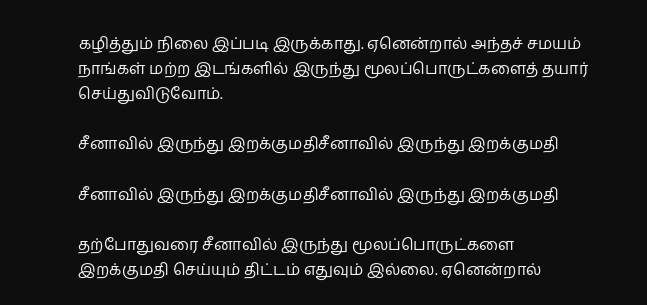கழித்தும் நிலை இப்படி இருக்காது. ஏனென்றால் அந்தச் சமயம் நாங்கள் மற்ற இடங்களில் இருந்து மூலப்பொருட்களைத் தயார் செய்துவிடுவோம்.

சீனாவில் இருந்து இறக்குமதிசீனாவில் இருந்து இறக்குமதி

சீனாவில் இருந்து இறக்குமதிசீனாவில் இருந்து இறக்குமதி

தற்போதுவரை சீனாவில் இருந்து மூலப்பொருட்களை இறக்குமதி செய்யும் திட்டம் எதுவும் இல்லை. ஏனென்றால்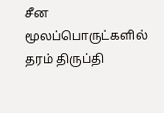சீன மூலப்பொருட்களில் தரம் திருப்தி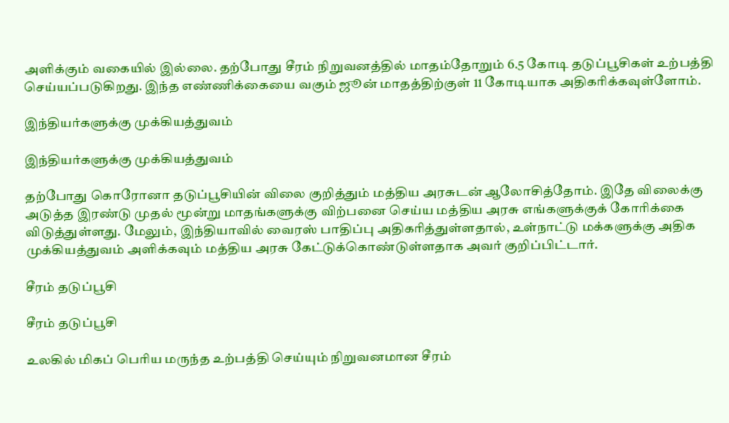அளிக்கும் வகையில் இல்லை. தற்போது சீரம் நிறுவனத்தில் மாதம்தோறும் 6.5 கோடி தடுப்பூசிகள் உற்பத்தி செய்யப்படுகிறது. இந்த எண்ணிக்கையை வகும் ஜூன் மாதத்திற்குள் 11 கோடியாக அதிகரிக்கவுள்ளோம்.

இந்தியர்களுக்கு முக்கியத்துவம்

இந்தியர்களுக்கு முக்கியத்துவம்

தற்போது கொரோனா தடுப்பூசியின் விலை குறித்தும் மத்திய அரசுடன் ஆலோசித்தோம். இதே விலைக்கு அடுத்த இரண்டு முதல் மூன்று மாதங்களுக்கு விற்பனை செய்ய மத்திய அரசு எங்களுக்குக் கோரிக்கை விடுத்துள்ளது. மேலும், இந்தியாவில் வைரஸ் பாதிப்பு அதிகரித்துள்ளதால், உள்நாட்டு மக்களுக்கு அதிக முக்கியத்துவம் அளிக்கவும் மத்திய அரசு கேட்டுக்கொண்டுள்ளதாக அவர் குறிப்பிட்டார்.

சீரம் தடுப்பூசி

சீரம் தடுப்பூசி

உலகில் மிகப் பெரிய மருந்த உற்பத்தி செய்யும் நிறுவனமான சீரம்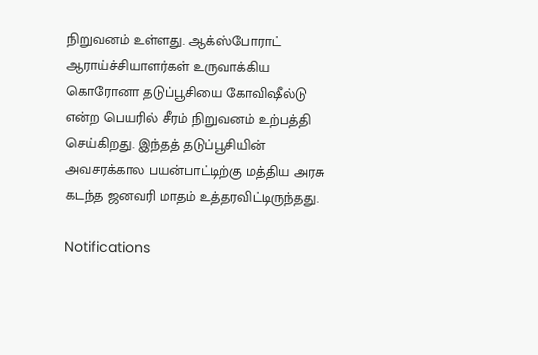நிறுவனம் உள்ளது. ஆக்ஸ்போராட் ஆராய்ச்சியாளர்கள் உருவாக்கிய கொரோனா தடுப்பூசியை கோவிஷீல்டு என்ற பெயரில் சீரம் நிறுவனம் உற்பத்தி செய்கிறது. இந்தத் தடுப்பூசியின் அவசரக்கால பயன்பாட்டிற்கு மத்திய அரசு கடந்த ஜனவரி மாதம் உத்தரவிட்டிருந்தது.

Notifications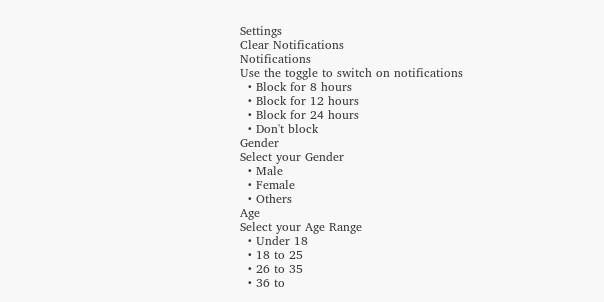Settings
Clear Notifications
Notifications
Use the toggle to switch on notifications
  • Block for 8 hours
  • Block for 12 hours
  • Block for 24 hours
  • Don't block
Gender
Select your Gender
  • Male
  • Female
  • Others
Age
Select your Age Range
  • Under 18
  • 18 to 25
  • 26 to 35
  • 36 to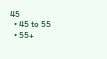45
  • 45 to 55
  • 55+